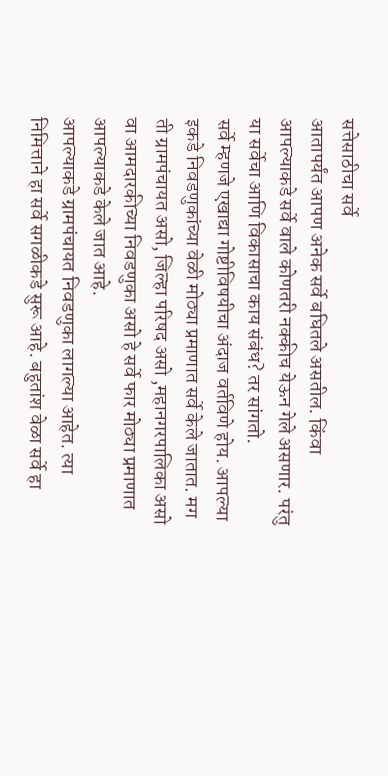सत्तेसाठीचा सर्वे
आतापर्यंत आपण अनेक सर्वे बघितले असतील. किंवा आपल्याकडे सर्वे वाले कोणतरी नक्कीच येऊन गेले असणार. परंतु या सर्वेचा आणि विकासाचा काय संबंध? तर सांगतो.
सर्वे म्हणजे एखाद्या गोष्टीविषयीचा अंदाज वर्तविणे होय. आपल्या इकडे निवडणुकांच्या वेळी मोठ्या प्रमाणात सर्वे केले जातात. मग ती ग्रामपंचायत असो, जिल्हा परिषद असो ,महानगरपालिका असो वा आमदारकीच्या निवडणुका असो हे सर्वे फार मोठ्या प्रमाणात आपल्याकडे केले जात आहे.
आपल्याकडे ग्रामपंचायत निवडणुका लागल्या आहेत. त्या निमित्ताने हा सर्वे सगळीकडे सुरू आहे. बहुतांश वेळा सर्वे हा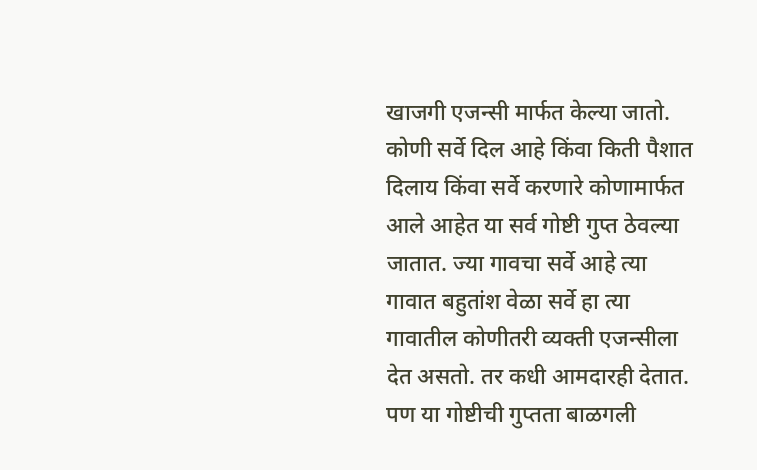खाजगी एजन्सी मार्फत केल्या जातो. कोणी सर्वे दिल आहे किंवा किती पैशात दिलाय किंवा सर्वे करणारे कोणामार्फत आले आहेत या सर्व गोष्टी गुप्त ठेवल्या जातात. ज्या गावचा सर्वे आहे त्या गावात बहुतांश वेळा सर्वे हा त्या गावातील कोणीतरी व्यक्ती एजन्सीला देत असतो. तर कधी आमदारही देतात. पण या गोष्टीची गुप्तता बाळगली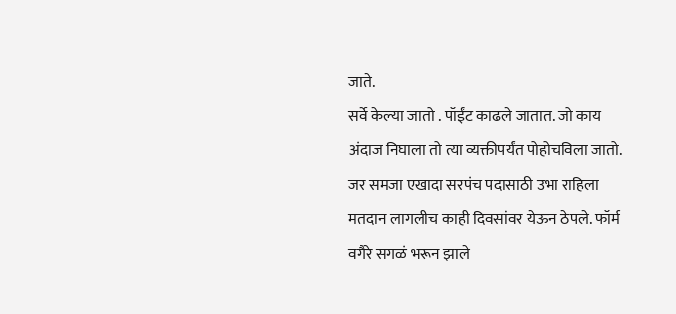जाते.
सर्वे केल्या जातो . पॉईंट काढले जातात. जो काय अंदाज निघाला तो त्या व्यक्तीपर्यंत पोहोचविला जातो. जर समजा एखादा सरपंच पदासाठी उभा राहिला मतदान लागलीच काही दिवसांवर येऊन ठेपले. फॉर्म वगैरे सगळं भरून झाले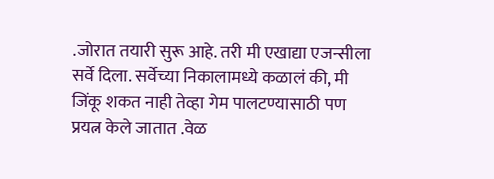.जोरात तयारी सुरू आहे. तरी मी एखाद्या एजन्सीला सर्वे दिला. सर्वेच्या निकालामध्ये कळालं की, मी जिंकू शकत नाही तेव्हा गेम पालटण्यासाठी पण प्रयत्न केले जातात .वेळ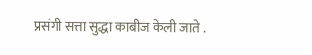प्रसंगी सत्ता सुद्धा काबीज केली जाते .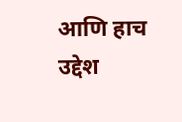आणि हाच उद्देश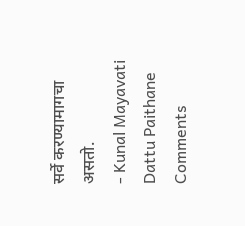सर्वे करण्यामागचा असतो.
- Kunal Mayavati Dattu Paithane
Comments